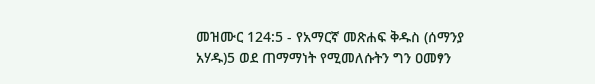መዝሙር 124:5 - የአማርኛ መጽሐፍ ቅዱስ (ሰማንያ አሃዱ)5 ወደ ጠማማነት የሚመለሱትን ግን ዐመፃን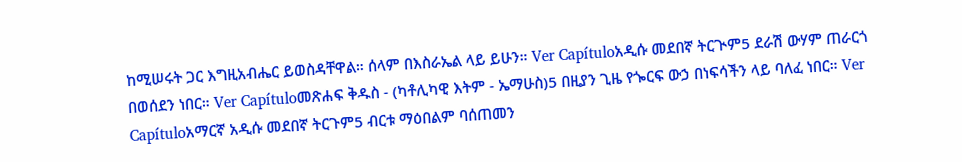ከሚሠሩት ጋር እግዚአብሔር ይወስዳቸዋል። ሰላም በእስራኤል ላይ ይሁን። Ver Capítuloአዲሱ መደበኛ ትርጒም5 ደራሽ ውሃም ጠራርጎ በወሰደን ነበር። Ver Capítuloመጽሐፍ ቅዱስ - (ካቶሊካዊ እትም - ኤማሁስ)5 በዚያን ጊዜ የጐርፍ ውኃ በነፍሳችን ላይ ባለፈ ነበር። Ver Capítuloአማርኛ አዲሱ መደበኛ ትርጉም5 ብርቱ ማዕበልም ባሰጠመን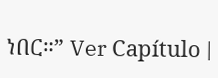ነበር።” Ver Capítulo |